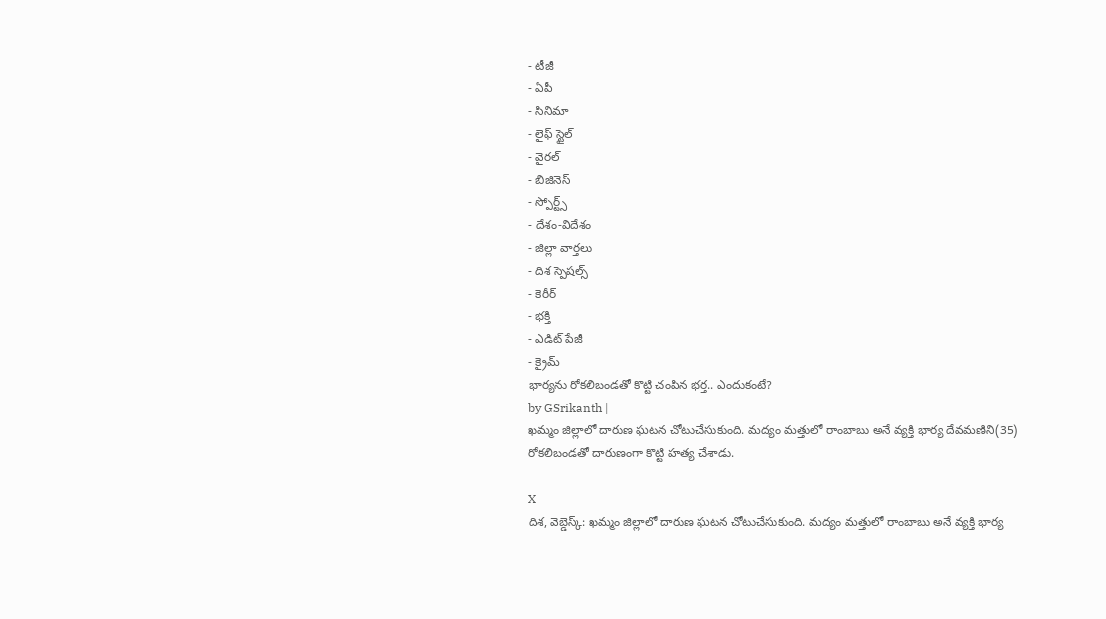- టీజీ
- ఏపీ
- సినిమా
- లైఫ్ స్టైల్
- వైరల్
- బిజినెస్
- స్పోర్ట్స్
- దేశం-విదేశం
- జిల్లా వార్తలు
- దిశ స్పెషల్స్
- కెరీర్
- భక్తి
- ఎడిట్ పేజీ
- క్రైమ్
భార్యను రోకలిబండతో కొట్టి చంపిన భర్త.. ఎందుకంటే?
by GSrikanth |
ఖమ్మం జిల్లాలో దారుణ ఘటన చోటుచేసుకుంది. మద్యం మత్తులో రాంబాబు అనే వ్యక్తి భార్య దేవమణిని(35) రోకలిబండతో దారుణంగా కొట్టి హత్య చేశాడు.

X
దిశ, వెబ్డెస్క్: ఖమ్మం జిల్లాలో దారుణ ఘటన చోటుచేసుకుంది. మద్యం మత్తులో రాంబాబు అనే వ్యక్తి భార్య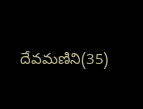దేవమణిని(35)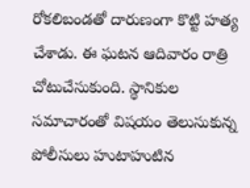రోకలిబండతో దారుణంగా కొట్టి హత్య చేశాడు. ఈ ఘటన ఆదివారం రాత్రి చోటుచేసుకుంది. స్థానికుల సమాచారంతో విషయం తెలుసుకున్న పోలీసులు హుటాహుటిన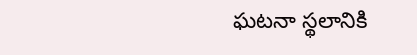ఘటనా స్థలానికి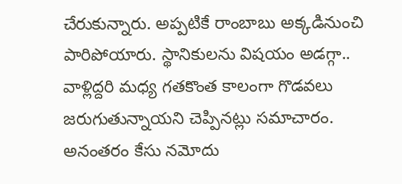చేరుకున్నారు. అప్పటికే రాంబాబు అక్కడినుంచి పారిపోయారు. స్థానికులను విషయం అడగ్గా.. వాళ్లిద్దరి మధ్య గతకొంత కాలంగా గొడవలు జరుగుతున్నాయని చెప్పినట్లు సమాచారం. అనంతరం కేసు నమోదు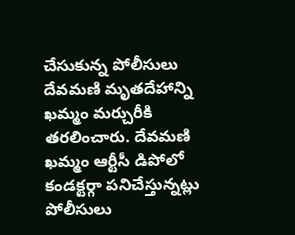చేసుకున్న పోలీసులు దేవమణి మృతదేహాన్ని ఖమ్మం మర్చురీకి తరలించారు. దేవమణి ఖమ్మం ఆర్టీసీ డిపోలో కండక్టర్గా పనిచేస్తున్నట్లు పోలీసులు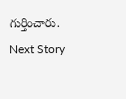గుర్తించారు.
Next Story